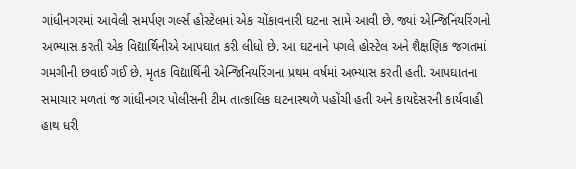ગાંધીનગરમાં આવેલી સમર્પણ ગર્લ્સ હોસ્ટેલમાં એક ચોંકાવનારી ઘટના સામે આવી છે. જ્યાં એન્જિનિયરિંગનો અભ્યાસ કરતી એક વિદ્યાર્થિનીએ આપઘાત કરી લીધો છે. આ ઘટનાને પગલે હોસ્ટેલ અને શૈક્ષણિક જગતમાં ગમગીની છવાઈ ગઈ છે. મૃતક વિદ્યાર્થિની એન્જિનિયરિંગના પ્રથમ વર્ષમાં અભ્યાસ કરતી હતી. આપઘાતના સમાચાર મળતાં જ ગાંધીનગર પોલીસની ટીમ તાત્કાલિક ઘટનાસ્થળે પહોંચી હતી અને કાયદેસરની કાર્યવાહી હાથ ધરી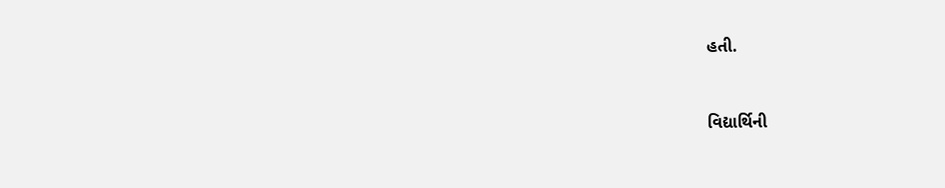હતી.


વિદ્યાર્થિની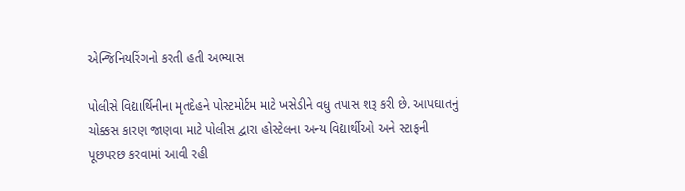એન્જિનિયરિંગનો કરતી હતી અભ્યાસ

પોલીસે વિદ્યાર્થિનીના મૃતદેહને પોસ્ટમોર્ટમ માટે ખસેડીને વધુ તપાસ શરૂ કરી છે. આપઘાતનું ચોક્કસ કારણ જાણવા માટે પોલીસ દ્વારા હોસ્ટેલના અન્ય વિદ્યાર્થીઓ અને સ્ટાફની પૂછપરછ કરવામાં આવી રહી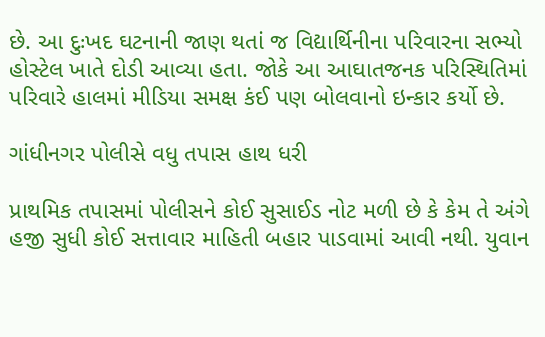છે. આ દુઃખદ ઘટનાની જાણ થતાં જ વિદ્યાર્થિનીના પરિવારના સભ્યો હોસ્ટેલ ખાતે દોડી આવ્યા હતા. જોકે આ આઘાતજનક પરિસ્થિતિમાં પરિવારે હાલમાં મીડિયા સમક્ષ કંઈ પણ બોલવાનો ઇન્કાર કર્યો છે.

ગાંધીનગર પોલીસે વધુ તપાસ હાથ ધરી

પ્રાથમિક તપાસમાં પોલીસને કોઈ સુસાઈડ નોટ મળી છે કે કેમ તે અંગે હજી સુધી કોઈ સત્તાવાર માહિતી બહાર પાડવામાં આવી નથી. યુવાન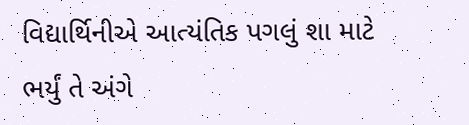વિદ્યાર્થિનીએ આત્યંતિક પગલું શા માટે ભર્યું તે અંગે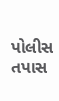પોલીસ તપાસ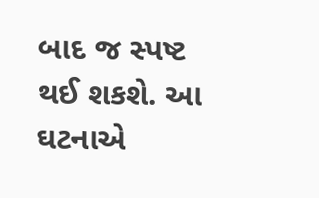બાદ જ સ્પષ્ટ થઈ શકશે. આ ઘટનાએ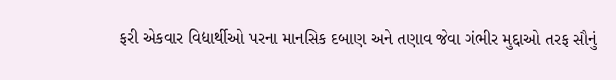ફરી એકવાર વિદ્યાર્થીઓ પરના માનસિક દબાણ અને તણાવ જેવા ગંભીર મુદ્દાઓ તરફ સૌનું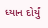ધ્યાન દોર્યું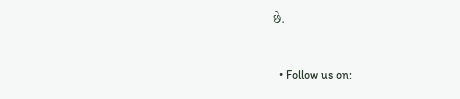છે.


  • Follow us on: